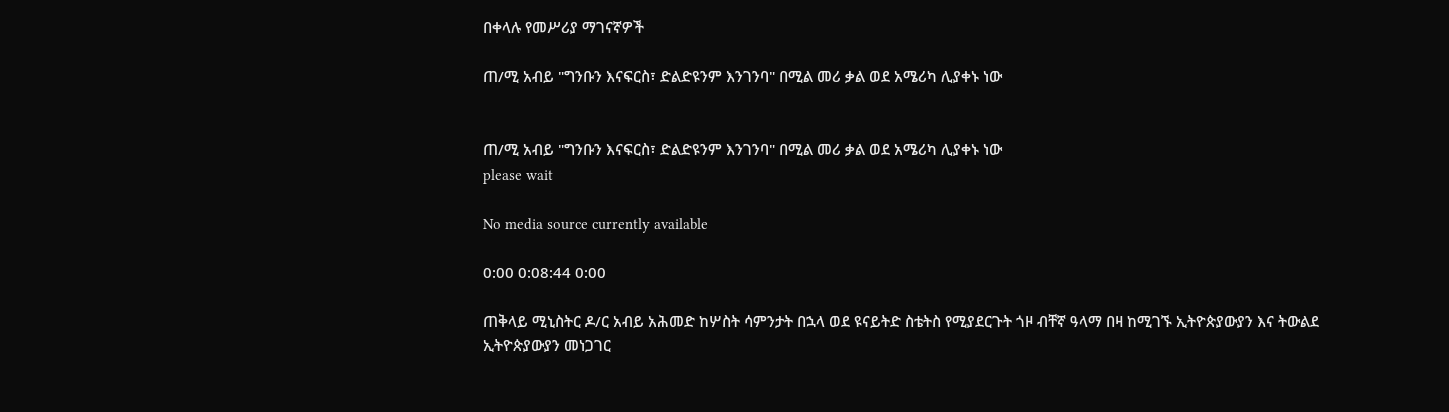በቀላሉ የመሥሪያ ማገናኛዎች

ጠ/ሚ አብይ "ግንቡን እናፍርስ፣ ድልድዩንም እንገንባ" በሚል መሪ ቃል ወደ አሜሪካ ሊያቀኑ ነው


ጠ/ሚ አብይ "ግንቡን እናፍርስ፣ ድልድዩንም እንገንባ" በሚል መሪ ቃል ወደ አሜሪካ ሊያቀኑ ነው
please wait

No media source currently available

0:00 0:08:44 0:00

ጠቅላይ ሚኒስትር ዶ/ር አብይ አሕመድ ከሦስት ሳምንታት በኋላ ወደ ዩናይትድ ስቴትስ የሚያደርጉት ጎዞ ብቸኛ ዓላማ በዛ ከሚገኙ ኢትዮጵያውያን እና ትውልደ ኢትዮጵያውያን መነጋገር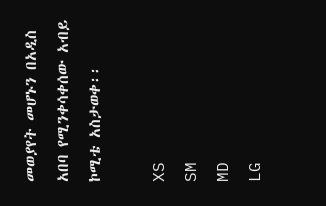መወያየት መሆኑን በአዲስ አበባ የሚንቀሳቀሰው አብይ ኮሚቴ አስታወቀ፡፡

XS
SM
MD
LG